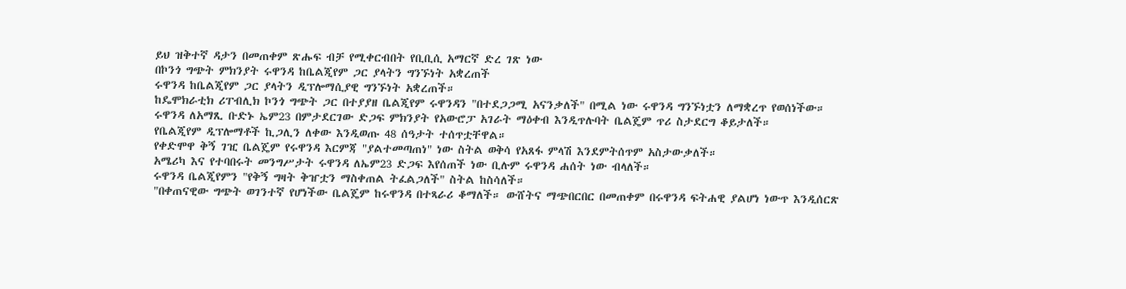ይህ ዝቅተኛ ዳታን በመጠቀም ጽሑፍ ብቻ የሚቀርብበት የቢቢሲ አማርኛ ድረ ገጽ ነው
በኮንጎ ግጭት ምክንያት ሩዋንዳ ከቤልጂየም ጋር ያላትን ግንኙነት አቋረጠች
ሩዋንዳ ከቤልጂየም ጋር ያላትን ዲፕሎማሲያዊ ግንኙነት አቋረጠች።
ከዴሞክራቲክ ሪፐብሊክ ኮንጎ ግጭት ጋር በተያያዘ ቤልጂየም ሩዋንዳን "በተደጋጋሚ አናንቃለች" በሚል ነው ሩዋንዳ ግንኙነቷን ለማቋረጥ የወሰነችው።
ሩዋንዳ ለአማጺ ቡድኑ ኤም23 በምታደርገው ድጋፍ ምክንያት የአውሮፓ አገራት ማዕቀብ እንዲጥሉባት ቤልጄም ጥሪ ስታደርግ ቆይታለች።
የቤልጂየም ዲፕሎማቶች ኪጋሊን ለቀው እንዲወጡ 48 ሰዓታት ተሰጥቷቸዋል።
የቀድሞዋ ቅኝ ገዢ ቤልጄም የሩዋንዳ እርምጃ "ያልተመጣጠነ" ነው ስትል ወቅሳ የአጸፋ ምላሽ እንደምትሰጥም አስታውቃለች።
አሜሪካ እና የተባበሩት መንግሥታት ሩዋንዳ ለኤም23 ድጋፍ እየሰጠች ነው ቢሉም ሩዋንዳ ሐሰት ነው ብላለች።
ሩዋንዳ ቤልጂየምን "የቅኝ ግዛት ቅዠቷን ማስቀጠል ትፈልጋለች" ስትል ከስሳለች።
"በቀጠናዊው ግጭት ወገንተኛ የሆነችው ቤልጄም ከሩዋንዳ በተጻራሪ ቆማለች። ውሸትና ማጭበርበር በመጠቀም በሩዋንዳ ፍትሐዊ ያልሆነ ነውጥ እንዲሰርጽ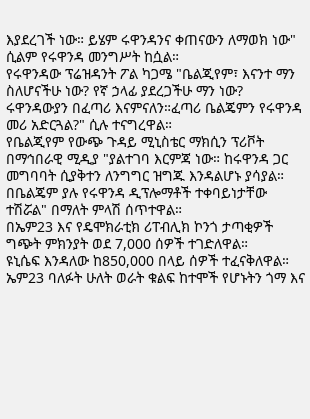እያደረገች ነው። ይሄም ሩዋንዳንና ቀጠናውን ለማወክ ነው" ሲልም የሩዋንዳ መንግሥት ከሷል።
የሩዋንዳው ፕሬዝዳንት ፖል ካጋሜ "ቤልጂየም፣ እናንተ ማን ስለሆናችሁ ነው? የኛ ኃላፊ ያደረጋችሁ ማን ነው? ሩዋንዳውያን በፈጣሪ እናምናለን።ፈጣሪ ቤልጄምን የሩዋንዳ መሪ አድርጓል?" ሲሉ ተናግረዋል።
የቤልጂየም የውጭ ጉዳይ ሚኒስቴር ማክሲን ፕሪቮት በማኅበራዊ ሚዲያ "ያልተገባ እርምጃ ነው። ከሩዋንዳ ጋር መግባባት ሲያቅተን ለንግግር ዝግጁ እንዳልሆኑ ያሳያል። በቤልጄም ያሉ የሩዋንዳ ዲፕሎማቶች ተቀባይነታቸው ተሽሯል" በማለት ምላሽ ሰጥተዋል።
በኤም23 እና የዴሞክራቲክ ሪፐብሊክ ኮንጎ ታጣቂዎች ግጭት ምክንያት ወደ 7,000 ሰዎች ተገድለዋል።
ዩኒሴፍ እንዳለው ከ850,000 በላይ ሰዎች ተፈናቅለዋል።
ኤም23 ባለፉት ሁለት ወራት ቁልፍ ከተሞች የሆኑትን ጎማ እና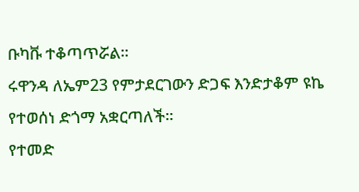ቡካቩ ተቆጣጥሯል።
ሩዋንዳ ለኤም23 የምታደርገውን ድጋፍ እንድታቆም ዩኬ የተወሰነ ድጎማ አቋርጣለች።
የተመድ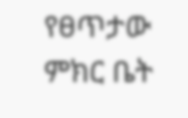የፀጥታው ምክር ቤት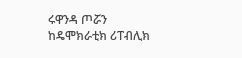ሩዋንዳ ጦሯን ከዴሞክራቲክ ሪፐብሊክ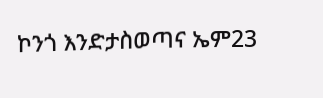ኮንጎ እንድታስወጣና ኤም23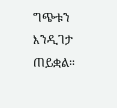ግጭቱን እንዲገታ ጠይቋል።